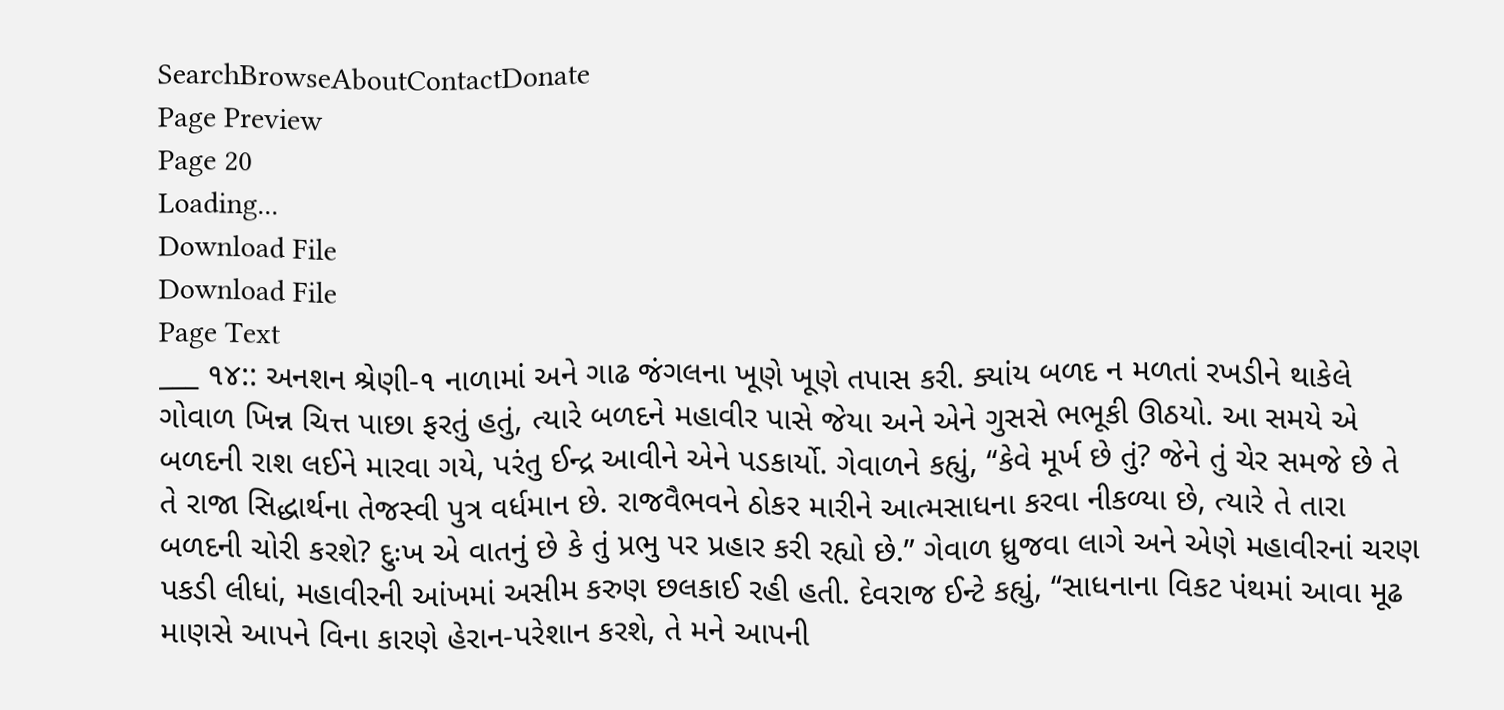SearchBrowseAboutContactDonate
Page Preview
Page 20
Loading...
Download File
Download File
Page Text
___ ૧૪:: અનશન શ્રેણી-૧ નાળામાં અને ગાઢ જંગલના ખૂણે ખૂણે તપાસ કરી. ક્યાંય બળદ ન મળતાં રખડીને થાકેલે ગોવાળ ખિન્ન ચિત્ત પાછા ફરતું હતું, ત્યારે બળદને મહાવીર પાસે જેયા અને એને ગુસસે ભભૂકી ઊઠયો. આ સમયે એ બળદની રાશ લઈને મારવા ગયે, પરંતુ ઈન્દ્ર આવીને એને પડકાર્યો. ગેવાળને કહ્યું, “કેવે મૂર્ખ છે તું? જેને તું ચેર સમજે છે તે તે રાજા સિદ્ધાર્થના તેજસ્વી પુત્ર વર્ધમાન છે. રાજવૈભવને ઠોકર મારીને આત્મસાધના કરવા નીકળ્યા છે, ત્યારે તે તારા બળદની ચોરી કરશે? દુઃખ એ વાતનું છે કે તું પ્રભુ પર પ્રહાર કરી રહ્યો છે.” ગેવાળ ધ્રુજવા લાગે અને એણે મહાવીરનાં ચરણ પકડી લીધાં, મહાવીરની આંખમાં અસીમ કરુણ છલકાઈ રહી હતી. દેવરાજ ઈન્ટે કહ્યું, “સાધનાના વિકટ પંથમાં આવા મૂઢ માણસે આપને વિના કારણે હેરાન-પરેશાન કરશે, તે મને આપની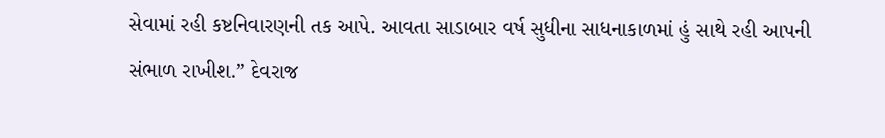સેવામાં રહી કષ્ટનિવારણની તક આપે. આવતા સાડાબાર વર્ષ સુધીના સાધનાકાળમાં હું સાથે રહી આપની સંભાળ રાખીશ.” દેવરાજ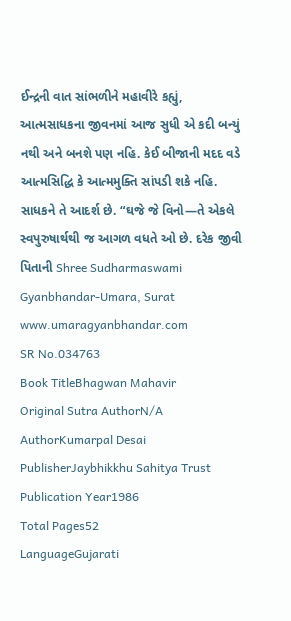ઈન્દ્રની વાત સાંભળીને મહાવીરે કહ્યું, આત્મસાધકના જીવનમાં આજ સુધી એ કદી બન્યું નથી અને બનશે પણ નહિ. કેઈ બીજાની મદદ વડે આત્મસિદ્ધિ કે આત્મમુક્તિ સાંપડી શકે નહિ. સાધકને તે આદર્શ છે. “ઘજે જે વિનો—તે એકલે સ્વપુરુષાર્થથી જ આગળ વધતે ઓ છે. દરેક જીવી પિતાની Shree Sudharmaswami Gyanbhandar-Umara, Surat www.umaragyanbhandar.com
SR No.034763
Book TitleBhagwan Mahavir
Original Sutra AuthorN/A
AuthorKumarpal Desai
PublisherJaybhikkhu Sahitya Trust
Publication Year1986
Total Pages52
LanguageGujarati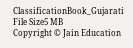ClassificationBook_Gujarati
File Size5 MB
Copyright © Jain Education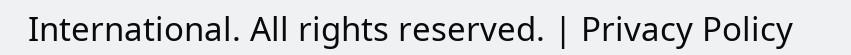International. All rights reserved. | Privacy Policy